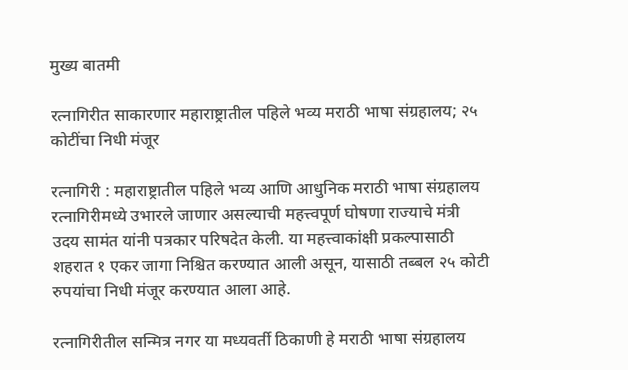मुख्य बातमी

रत्नागिरीत साकारणार महाराष्ट्रातील पहिले भव्य मराठी भाषा संग्रहालय; २५ कोटींचा निधी मंजूर

रत्नागिरी : महाराष्ट्रातील पहिले भव्य आणि आधुनिक मराठी भाषा संग्रहालय रत्नागिरीमध्ये उभारले जाणार असल्याची महत्त्वपूर्ण घोषणा राज्याचे मंत्री उदय सामंत यांनी पत्रकार परिषदेत केली. या महत्त्वाकांक्षी प्रकल्पासाठी शहरात १ एकर जागा निश्चित करण्यात आली असून, यासाठी तब्बल २५ कोटी रुपयांचा निधी मंजूर करण्यात आला आहे.

रत्नागिरीतील सन्मित्र नगर या मध्यवर्ती ठिकाणी हे मराठी भाषा संग्रहालय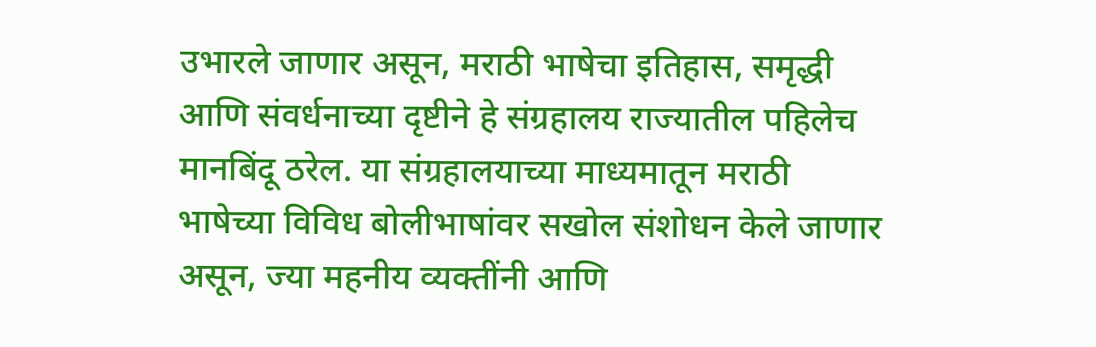उभारले जाणार असून, मराठी भाषेचा इतिहास, समृद्धी आणि संवर्धनाच्या दृष्टीने हे संग्रहालय राज्यातील पहिलेच मानबिंदू ठरेल. या संग्रहालयाच्या माध्यमातून मराठी भाषेच्या विविध बोलीभाषांवर सखोल संशोधन केले जाणार असून, ज्या महनीय व्यक्तींनी आणि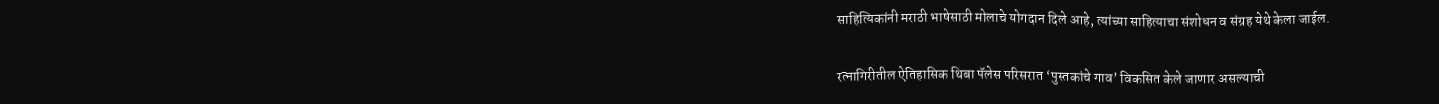साहित्यिकांनी मराठी भाषेसाठी मोलाचे योगदान दिले आहे, त्यांच्या साहित्याचा संशोधन व संग्रह येथे केला जाईल.

रत्नागिरीतील ऐतिहासिक थिबा पॅलेस परिसरात ‘पुस्तकांचे गाव’ विकसित केले जाणार असल्याची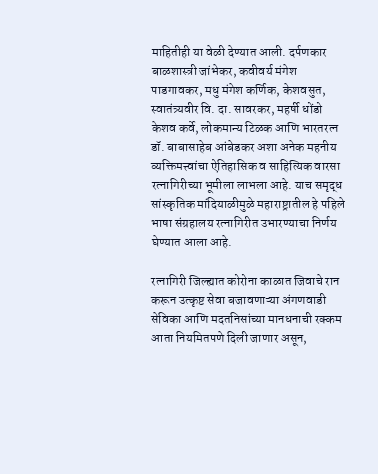माहितीही या वेळी देण्यात आली. दर्पणकार बाळशास्त्री जांभेकर, कवीवर्य मंगेश पाडगावकर, मधु मंगेश कर्णिक, केशवसुत, स्वातंत्र्यवीर वि. दा. सावरकर, महर्षी धोंडो केशव कर्वे, लोकमान्य टिळक आणि भारतरत्न डॉ. बाबासाहेब आंबेडकर अशा अनेक महनीय व्यक्तिमत्त्वांचा ऐतिहासिक व साहित्यिक वारसा रत्नागिरीच्या भूमीला लाभला आहे. याच समृद्ध सांस्कृतिक मांदियाळीमुळे महाराष्ट्रातील हे पहिले भाषा संग्रहालय रत्नागिरीत उभारण्याचा निर्णय घेण्यात आला आहे.

रत्नागिरी जिल्ह्यात कोरोना काळात जिवाचे रान करून उत्कृष्ट सेवा बजावणाऱ्या अंगणवाडी सेविका आणि मदतनिसांच्या मानधनाची रक्कम आता नियमितपणे दिली जाणार असून,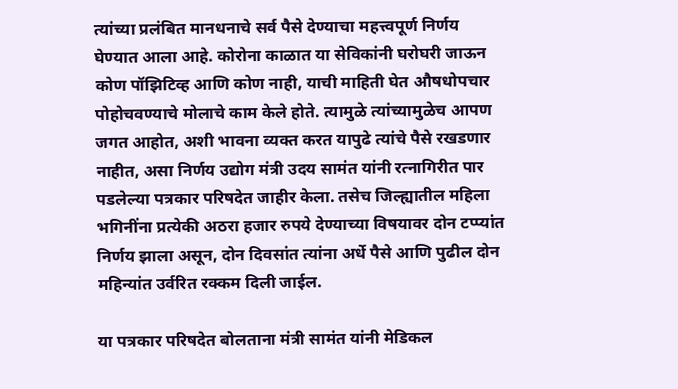त्यांच्या प्रलंबित मानधनाचे सर्व पैसे देण्याचा महत्त्वपूर्ण निर्णय घेण्यात आला आहे. कोरोना काळात या सेविकांनी घरोघरी जाऊन कोण पॉझिटिव्ह आणि कोण नाही, याची माहिती घेत औषधोपचार पोहोचवण्याचे मोलाचे काम केले होते. त्यामुळे त्यांच्यामुळेच आपण जगत आहोत, अशी भावना व्यक्त करत यापुढे त्यांचे पैसे रखडणार नाहीत, असा निर्णय उद्योग मंत्री उदय सामंत यांनी रत्नागिरीत पार पडलेल्या पत्रकार परिषदेत जाहीर केला. तसेच जिल्ह्यातील महिला भगिनींना प्रत्येकी अठरा हजार रुपये देण्याच्या विषयावर दोन टप्प्यांत निर्णय झाला असून, दोन दिवसांत त्यांना अर्धे पैसे आणि पुढील दोन महिन्यांत उर्वरित रक्कम दिली जाईल.

या पत्रकार परिषदेत बोलताना मंत्री सामंत यांनी मेडिकल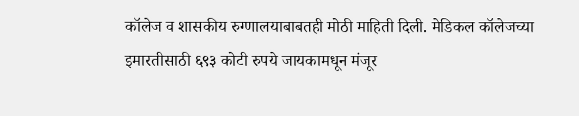कॉलेज व शासकीय रुग्णालयाबाबतही मोठी माहिती दिली. मेडिकल कॉलेजच्या इमारतीसाठी ६९३ कोटी रुपये जायकामधून मंजूर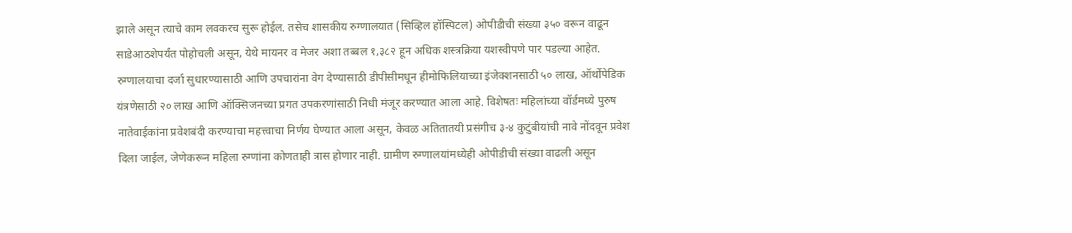झाले असून त्याचे काम लवकरच सुरू होईल. तसेच शासकीय रुग्णालयात (सिव्हिल हॉस्पिटल) ओपीडीची संख्या ३५० वरून वाढून साडेआठशेपर्यंत पोहोचली असून, येथे मायनर व मेजर अशा तब्बल १,३८२ हून अधिक शस्त्रक्रिया यशस्वीपणे पार पडल्या आहेत. रुग्णालयाचा दर्जा सुधारण्यासाठी आणि उपचारांना वेग देण्यासाठी डीपीसीमधून हीमोफिलियाच्या इंजेक्शनसाठी ५० लाख, ऑर्थोपेडिक यंत्रणेसाठी २० लाख आणि ऑक्सिजनच्या प्रगत उपकरणांसाठी निधी मंजूर करण्यात आला आहे. विशेषतः महिलांच्या वॉर्डमध्ये पुरुष नातेवाईकांना प्रवेशबंदी करण्याचा महत्त्वाचा निर्णय घेण्यात आला असून, केवळ अतितातयी प्रसंगीच ३-४ कुटुंबीयांची नावे नोंदवून प्रवेश दिला जाईल, जेणेकरून महिला रुग्णांना कोणताही त्रास होणार नाही. ग्रामीण रुग्णालयांमध्येही ओपीडीची संख्या वाढली असून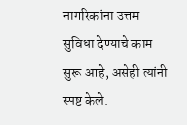नागरिकांना उत्तम सुविधा देण्याचे काम सुरू आहे, असेही त्यांनी स्पष्ट केले.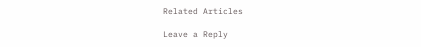Related Articles

Leave a Reply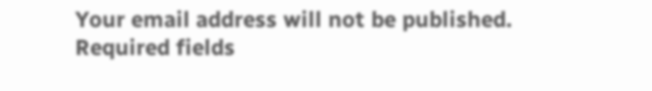Your email address will not be published. Required fields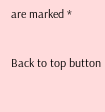are marked *

Back to top button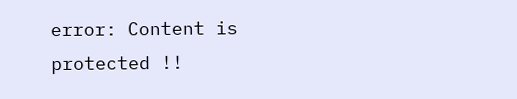error: Content is protected !!